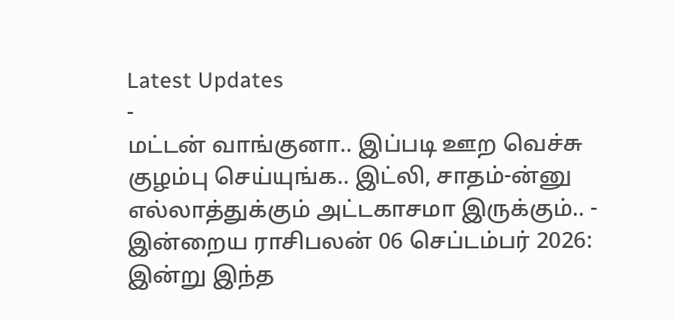Latest Updates
-
மட்டன் வாங்குனா.. இப்படி ஊற வெச்சு குழம்பு செய்யுங்க.. இட்லி, சாதம்-ன்னு எல்லாத்துக்கும் அட்டகாசமா இருக்கும்.. -
இன்றைய ராசிபலன் 06 செப்டம்பர் 2026: இன்று இந்த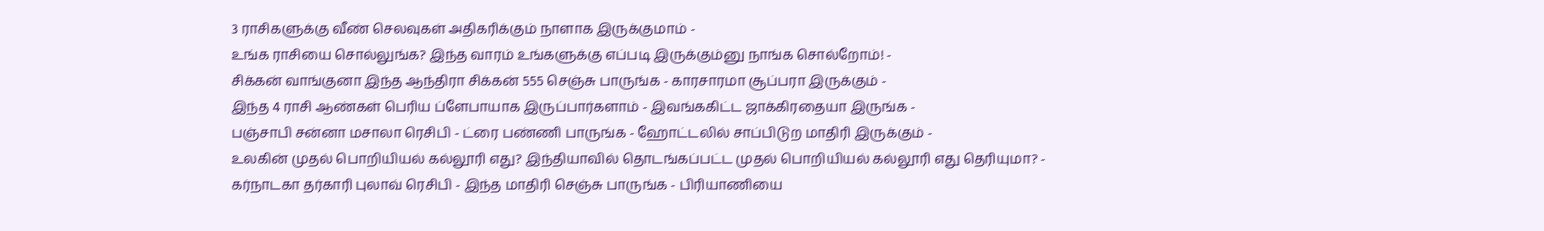3 ராசிகளுக்கு வீண் செலவுகள் அதிகரிக்கும் நாளாக இருக்குமாம் -
உங்க ராசியை சொல்லுங்க? இந்த வாரம் உங்களுக்கு எப்படி இருக்கும்னு நாங்க சொல்றோம்! -
சிக்கன் வாங்குனா இந்த ஆந்திரா சிக்கன் 555 செஞ்சு பாருங்க - காரசாரமா சூப்பரா இருக்கும் -
இந்த 4 ராசி ஆண்கள் பெரிய ப்ளேபாயாக இருப்பார்களாம் - இவங்ககிட்ட ஜாக்கிரதையா இருங்க -
பஞ்சாபி சன்னா மசாலா ரெசிபி - ட்ரை பண்ணி பாருங்க - ஹோட்டலில் சாப்பிடுற மாதிரி இருக்கும் -
உலகின் முதல் பொறியியல் கல்லூரி எது? இந்தியாவில் தொடங்கப்பட்ட முதல் பொறியியல் கல்லூரி எது தெரியுமா? -
கர்நாடகா தர்காரி புலாவ் ரெசிபி - இந்த மாதிரி செஞ்சு பாருங்க - பிரியாணியை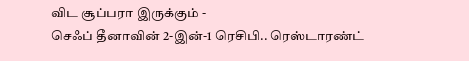விட சூப்பரா இருக்கும் -
செஃப் தீனாவின் 2-இன்-1 ரெசிபி.. ரெஸ்டாரண்ட்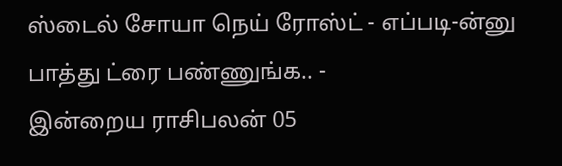ஸ்டைல் சோயா நெய் ரோஸ்ட் - எப்படி-ன்னு பாத்து ட்ரை பண்ணுங்க.. -
இன்றைய ராசிபலன் 05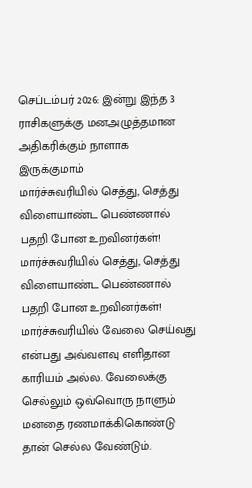செப்டம்பர் 2026: இன்று இந்த 3 ராசிகளுக்கு மனஅழுத்தமான அதிகரிக்கும் நாளாக இருக்குமாம்
மார்ச்சுவரியில் செத்து, செத்து விளையாண்ட பெண்ணால் பதறி போன உறவினர்கள்!
மார்ச்சுவரியில் செத்து, செத்து விளையாண்ட பெண்ணால் பதறி போன உறவினர்கள்!
மார்ச்சுவரியில் வேலை செய்வது என்பது அவ்வளவு எளிதான காரியம் அல்ல. வேலைக்கு செல்லும் ஒவ்வொரு நாளும் மனதை ரணமாக்கிகொண்டு தான் செல்ல வேண்டும்.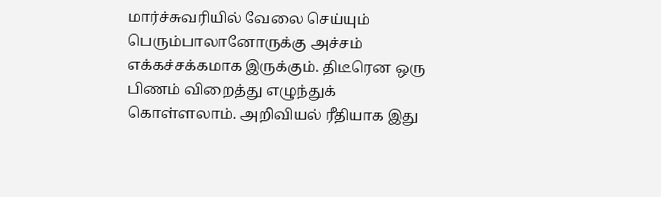மார்ச்சுவரியில் வேலை செய்யும் பெரும்பாலானோருக்கு அச்சம் எக்கச்சக்கமாக இருக்கும். திடீரென ஒரு பிணம் விறைத்து எழுந்துக் கொள்ளலாம். அறிவியல் ரீதியாக இது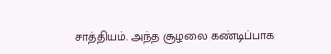சாத்தியம். அந்த சூழலை கண்டிப்பாக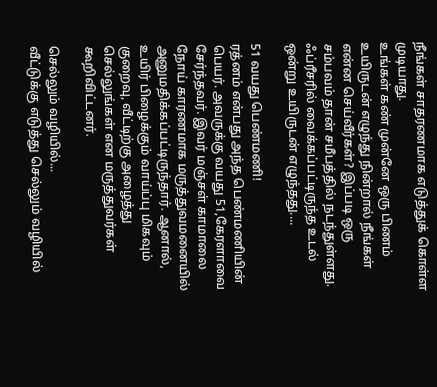நீங்கள் சாதரணமாக எடுத்துக் கொள்ள முடியாது.
உங்கள் கண் முன்னே ஒரு பிணம் உயிருடன் எழுந்து நின்றால் நீங்கள் என்ன செய்வீர்கள்? இப்படி ஒரு சம்பவம் தான் சமீபத்தில் நடந்துள்ளது. ஃப்ரீசரில் வைக்கப்பட்டிருந்த உடல் ஒன்று உயிருடன் எழுந்தது....

51 வயது பெண்மணி!
ரத்னம் என்பது அந்த பெண்மணியின் பெயர். அவருக்கு வயது 51,கேரளாவை சேர்ந்தவர். இவர் மஞ்சள் காமாலை நோய் காரணமாக மருத்துவமனையில் அனுமதிக்கப்பட்டிருந்தார். ஆனால், உயிர் பிழைக்கும் வாய்ப்பு மிகவும் குறைவு, வீட்டிற்கு அழைத்து செல்லுங்கள் என மருத்துவர்கள் கூறிவிட்டனர்.

செல்லும் வழியில்...
வீட்டுக்கு எடுத்து செல்லும் வழியில்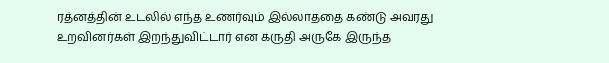ரத்னத்தின் உடலில் எந்த உணர்வும் இல்லாததை கண்டு அவரது உறவினர்கள் இறந்துவிட்டார் என கருதி அருகே இருந்த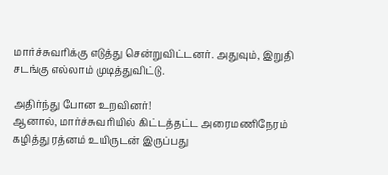மார்ச்சுவரிக்கு எடுத்து சென்றுவிட்டனர். அதுவும், இறுதி சடங்கு எல்லாம் முடித்துவிட்டு.

அதிர்ந்து போன உறவினர்!
ஆனால், மார்ச்சுவரியில் கிட்டத்தட்ட அரைமணிநேரம் கழித்து ரத்னம் உயிருடன் இருப்பது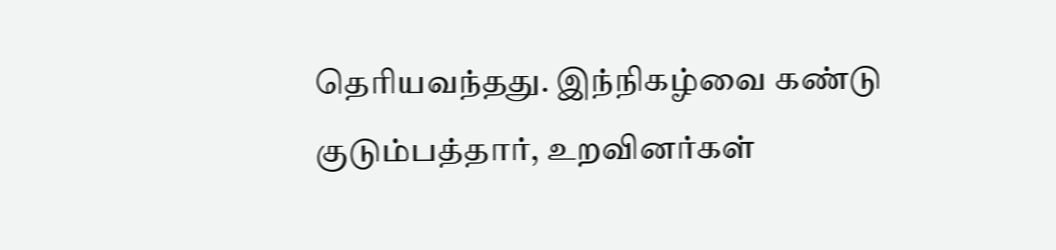தெரியவந்தது. இந்நிகழ்வை கண்டு குடும்பத்தார், உறவினர்கள்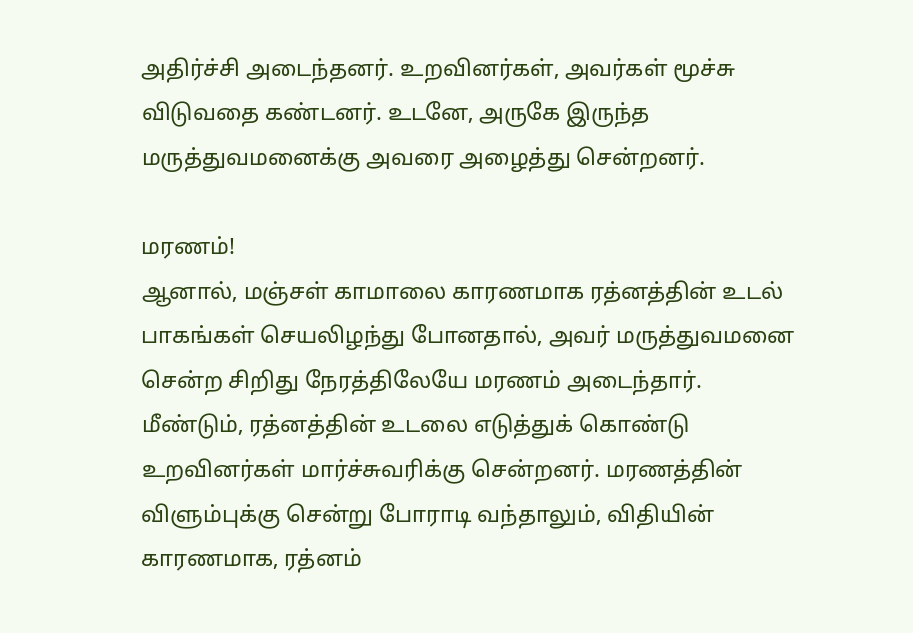அதிர்ச்சி அடைந்தனர். உறவினர்கள், அவர்கள் மூச்சு விடுவதை கண்டனர். உடனே, அருகே இருந்த மருத்துவமனைக்கு அவரை அழைத்து சென்றனர்.

மரணம்!
ஆனால், மஞ்சள் காமாலை காரணமாக ரத்னத்தின் உடல் பாகங்கள் செயலிழந்து போனதால், அவர் மருத்துவமனை சென்ற சிறிது நேரத்திலேயே மரணம் அடைந்தார்.
மீண்டும், ரத்னத்தின் உடலை எடுத்துக் கொண்டு உறவினர்கள் மார்ச்சுவரிக்கு சென்றனர். மரணத்தின் விளும்புக்கு சென்று போராடி வந்தாலும், விதியின் காரணமாக, ரத்னம்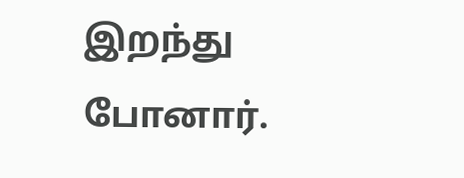இறந்து போனார்.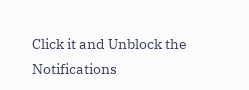Click it and Unblock the Notifications